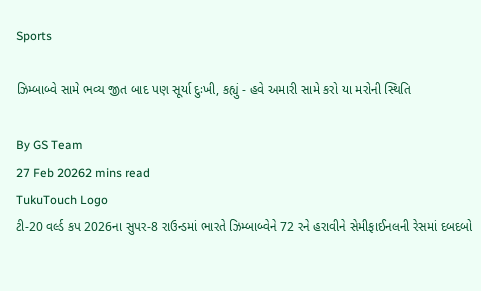Sports

ઝિમ્બાબ્વે સામે ભવ્ય જીત બાદ પણ સૂર્યા દુઃખી, કહ્યું - હવે અમારી સામે કરો યા મરોની સ્થિતિ

By GS Team
27 Feb 20262 mins read
TukuTouch Logo
ટી-20 વર્લ્ડ કપ 2026ના સુપર-8 રાઉન્ડમાં ભારતે ઝિમ્બાબ્વેને 72 રને હરાવીને સેમીફાઈનલની રેસમાં દબદબો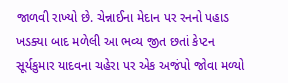જાળવી રાખ્યો છે. ચેન્નાઈના મેદાન પર રનનો પહાડ ખડક્યા બાદ મળેલી આ ભવ્ય જીત છતાં કેપ્ટન સૂર્યકુમાર યાદવના ચહેરા પર એક અજંપો જોવા મળ્યો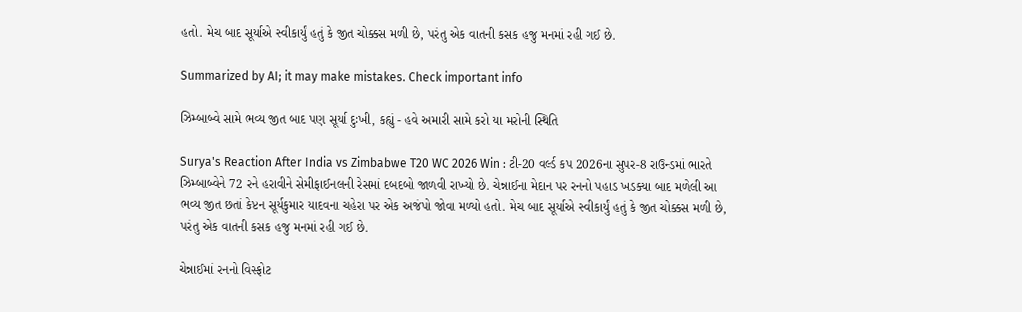હતો. મેચ બાદ સૂર્યાએ સ્વીકાર્યું હતું કે જીત ચોક્કસ મળી છે, પરંતુ એક વાતની કસક હજુ મનમાં રહી ગઈ છે.

Summarized by AI; it may make mistakes. Check important info

ઝિમ્બાબ્વે સામે ભવ્ય જીત બાદ પણ સૂર્યા દુઃખી, કહ્યું - હવે અમારી સામે કરો યા મરોની સ્થિતિ

Surya's Reaction After India vs Zimbabwe T20 WC 2026 Win : ટી-20 વર્લ્ડ કપ 2026ના સુપર-8 રાઉન્ડમાં ભારતે ઝિમ્બાબ્વેને 72 રને હરાવીને સેમીફાઈનલની રેસમાં દબદબો જાળવી રાખ્યો છે. ચેન્નાઈના મેદાન પર રનનો પહાડ ખડક્યા બાદ મળેલી આ ભવ્ય જીત છતાં કેપ્ટન સૂર્યકુમાર યાદવના ચહેરા પર એક અજંપો જોવા મળ્યો હતો. મેચ બાદ સૂર્યાએ સ્વીકાર્યું હતું કે જીત ચોક્કસ મળી છે, પરંતુ એક વાતની કસક હજુ મનમાં રહી ગઈ છે.

ચેન્નાઈમાં રનનો વિસ્ફોટ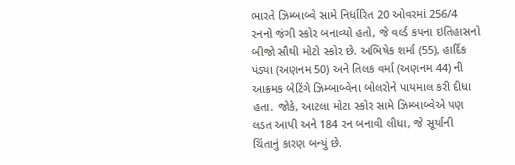ભારતે ઝિમ્બાબ્વે સામે નિર્ધારિત 20 ઓવરમાં 256/4 રનનો જંગી સ્કોર બનાવ્યો હતો, જે વર્લ્ડ કપના ઇતિહાસનો બીજો સૌથી મોટો સ્કોર છે. અભિષેક શર્મા (55), હાર્દિક પંડ્યા (અણનમ 50) અને તિલક વર્મા (અણનમ 44) ની આક્રમક બેટિંગે ઝિમ્બાબ્વેના બોલરોને પાયમાલ કરી દીધા હતા. જોકે, આટલા મોટા સ્કોર સામે ઝિમ્બાબ્વેએ પણ લડત આપી અને 184 રન બનાવી લીધા, જે સૂર્યાની ચિંતાનું કારણ બન્યું છે.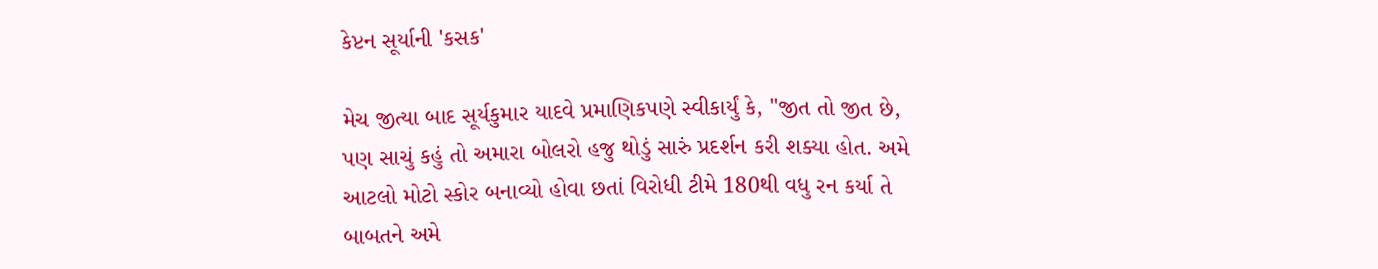કેપ્ટન સૂર્યાની 'કસક'

મેચ જીત્યા બાદ સૂર્યકુમાર યાદવે પ્રમાણિકપણે સ્વીકાર્યું કે, "જીત તો જીત છે, પણ સાચું કહું તો અમારા બોલરો હજુ થોડું સારું પ્રદર્શન કરી શક્યા હોત. અમે આટલો મોટો સ્કોર બનાવ્યો હોવા છતાં વિરોધી ટીમે 180થી વધુ રન કર્યા તે બાબતને અમે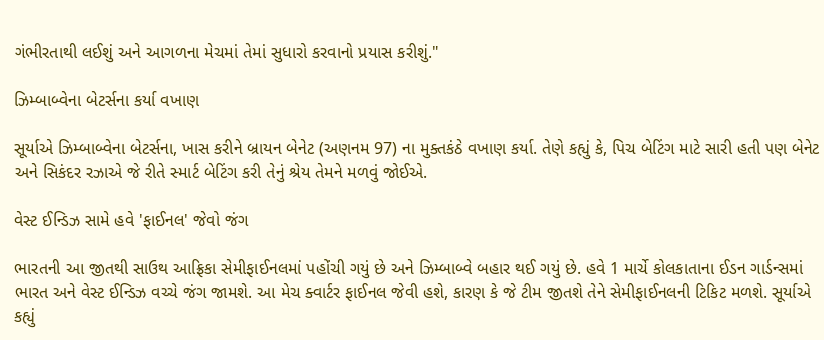ગંભીરતાથી લઈશું અને આગળના મેચમાં તેમાં સુધારો કરવાનો પ્રયાસ કરીશું."

ઝિમ્બાબ્વેના બેટર્સના કર્યા વખાણ

સૂર્યાએ ઝિમ્બાબ્વેના બેટર્સના, ખાસ કરીને બ્રાયન બેનેટ (અણનમ 97) ના મુક્તકંઠે વખાણ કર્યા. તેણે કહ્યું કે, પિચ બેટિંગ માટે સારી હતી પણ બેનેટ અને સિકંદર રઝાએ જે રીતે સ્માર્ટ બેટિંગ કરી તેનું શ્રેય તેમને મળવું જોઈએ.

વેસ્ટ ઈન્ડિઝ સામે હવે 'ફાઈનલ' જેવો જંગ

ભારતની આ જીતથી સાઉથ આફ્રિકા સેમીફાઈનલમાં પહોંચી ગયું છે અને ઝિમ્બાબ્વે બહાર થઈ ગયું છે. હવે 1 માર્ચે કોલકાતાના ઈડન ગાર્ડન્સમાં ભારત અને વેસ્ટ ઈન્ડિઝ વચ્ચે જંગ જામશે. આ મેચ ક્વાર્ટર ફાઈનલ જેવી હશે, કારણ કે જે ટીમ જીતશે તેને સેમીફાઈનલની ટિકિટ મળશે. સૂર્યાએ કહ્યું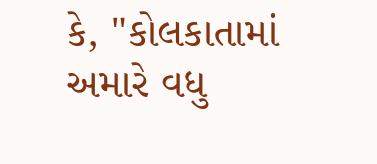કે, "કોલકાતામાં અમારે વધુ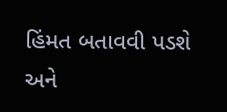હિંમત બતાવવી પડશે અને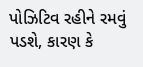પોઝિટિવ રહીને રમવું પડશે, કારણ કે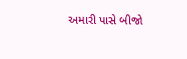અમારી પાસે બીજો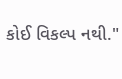કોઈ વિકલ્પ નથી."